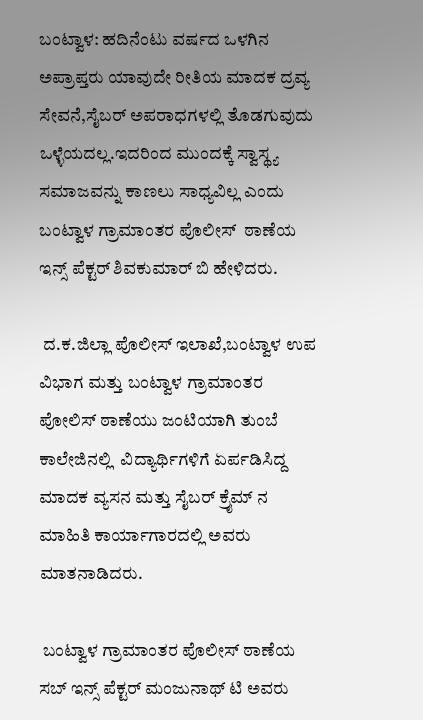ಬಂಟ್ವಾಳ: ಹದಿನೆಂಟು ವರ್ಷದ ಒಳಗಿನ ಅಪ್ರಾಪ್ತರು ಯಾವುದೇ ರೀತಿಯ ಮಾದಕ ದ್ರವ್ಯ ಸೇವನೆ,ಸೈಬರ್ ಅಪರಾಧಗಳಲ್ಲಿ ತೊಡಗುವುದು ಒಳ್ಳೆಯದಲ್ಲ.ಇದರಿಂದ ಮುಂದಕ್ಕೆ ಸ್ವಾಸ್ಥ್ಯ ಸಮಾಜವನ್ನು ಕಾಣಲು ಸಾಧ್ಯವಿಲ್ಲ ಎಂದು ಬಂಟ್ವಾಳ ಗ್ರಾಮಾಂತರ ಪೊಲೀಸ್  ಠಾಣೆಯ   ಇನ್ಸ್ ಪೆಕ್ಟರ್ ಶಿವಕುಮಾರ್ ಬಿ ಹೇಳಿದರು.

 ದ.ಕ.ಜಿಲ್ಲಾ ಪೊಲೀಸ್ ಇಲಾಖೆ,ಬಂಟ್ವಾಳ ಉಪ ವಿಭಾಗ ಮತ್ತು ಬಂಟ್ವಾಳ ಗ್ರಾಮಾಂತರ ಪೋಲಿಸ್ ಠಾಣೆಯು ಜಂಟಿಯಾಗಿ ತುಂಬೆ ಕಾಲೇಜಿನಲ್ಲಿ  ವಿದ್ಯಾರ್ಥಿಗಳಿಗೆ ಏರ್ಪಡಿಸಿದ್ದ ಮಾದಕ ವ್ಯಸನ ಮತ್ತು ಸೈಬರ್ ಕ್ರೈಮ್ ನ ಮಾಹಿತಿ ಕಾರ್ಯಾಗಾರದಲ್ಲಿ ಅವರು ಮಾತನಾಡಿದರು.

 ಬಂಟ್ವಾಳ ಗ್ರಾಮಾಂತರ ಪೊಲೀಸ್ ಠಾಣೆಯ ಸಬ್ ಇನ್ಸ್ ಪೆಕ್ಟರ್ ಮಂಜುನಾಥ್ ಟಿ ಅವರು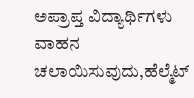ಅಪ್ರಾಪ್ತ ವಿದ್ಯಾರ್ಥಿಗಳು  ವಾಹನ ಚಲಾಯಿಸುವುದು,ಹೆಲ್ಮೆಟ್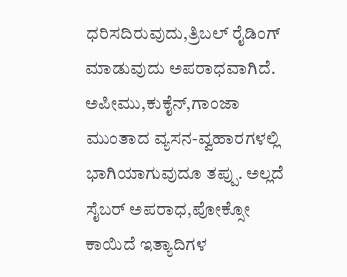ಧರಿಸದಿರುವುದು,ತ್ರಿಬಲ್ ರೈಡಿಂಗ್‌ ಮಾಡುವುದು ಅಪರಾಧವಾಗಿದೆ. ಅಪೀಮು,ಕುಕೈನ್,ಗಾಂಜಾ ಮುಂತಾದ ವ್ಯಸನ-ವ್ವಹಾರಗಳಲ್ಲಿ ಭಾಗಿಯಾಗುವುದೂ ತಪ್ಪು. ಅಲ್ಲದೆ ಸೈಬರ್ ಅಪರಾಧ,ಪೋಕ್ಸೋ ಕಾಯಿದೆ ಇತ್ಯಾದಿಗಳ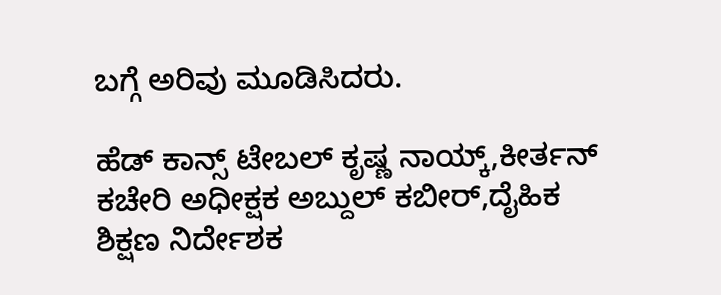ಬಗ್ಗೆ ಅರಿವು ಮೂಡಿಸಿದರು.

ಹೆಡ್ ಕಾನ್ಸ್ ಟೇಬಲ್ ಕೃಷ್ಣ ನಾಯ್ಕ್,ಕೀರ್ತನ್ ಕಚೇರಿ ಅಧೀಕ್ಷಕ ಅಬ್ದುಲ್ ಕಬೀರ್,ದೈಹಿಕ ಶಿಕ್ಷಣ ನಿರ್ದೇಶಕ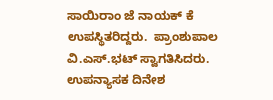ಸಾಯಿರಾಂ ಜೆ ನಾಯಕ್ ಕೆ ಉಪಸ್ಥಿತರಿದ್ದರು.  ಪ್ರಾಂಶುಪಾಲ ವಿ.ಎಸ್.ಭಟ್ ಸ್ವಾಗತಿಸಿದರು.  ಉಪನ್ಯಾಸಕ ದಿನೇಶ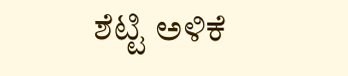ಶೆಟ್ಟಿ ಅಳಿಕೆ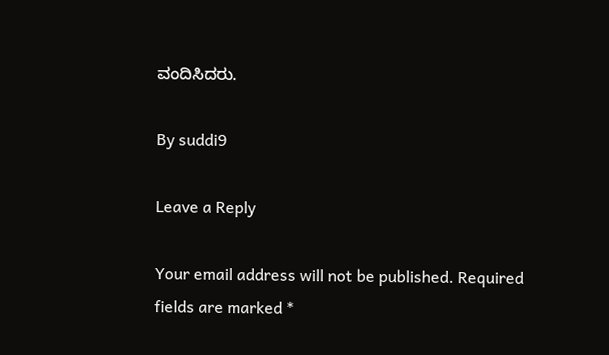ವಂದಿಸಿದರು.

By suddi9

Leave a Reply

Your email address will not be published. Required fields are marked *